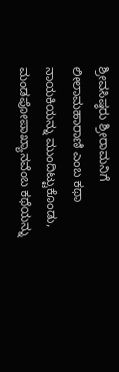ಶ್ರೀವಸಿಷ್ಠರು ಶ್ರೀರಾಮನಿಗೆ ಲೀಲಾಮಹಾರಾಣಿ ಎಂಬ ಕಥಾ ನಾಯಕಿಯನ್ನು ಮುಂದಿಟ್ಟುಕೊಂಡು, ಮಂಡಪೋಪಾಖ್ಯಾನವೆಂಬ ಕಥೆಯನ್ನು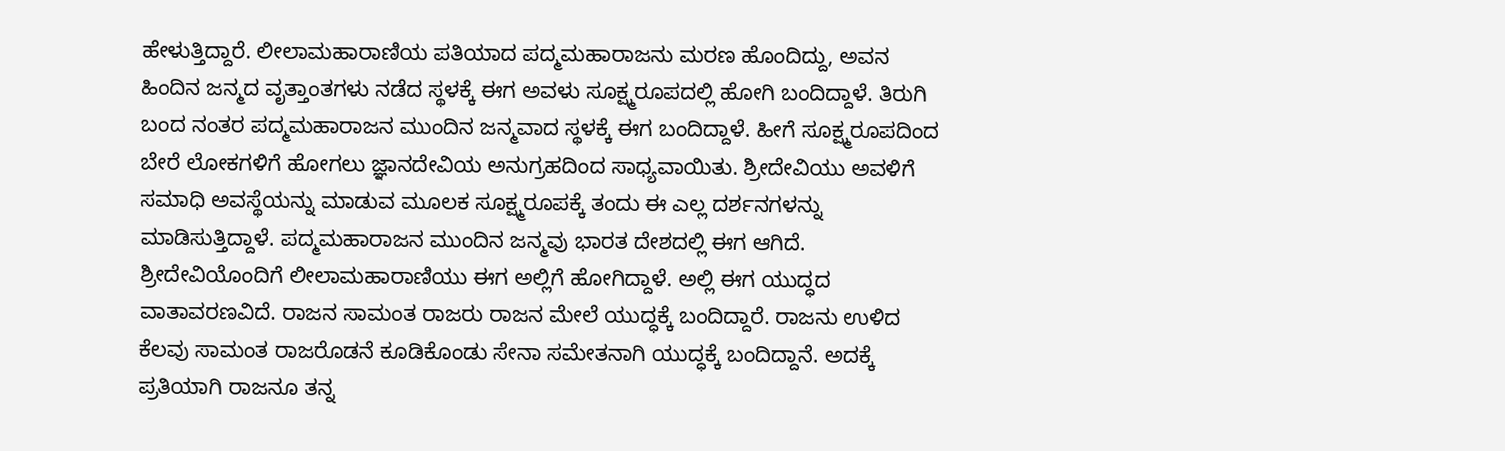ಹೇಳುತ್ತಿದ್ದಾರೆ. ಲೀಲಾಮಹಾರಾಣಿಯ ಪತಿಯಾದ ಪದ್ಮಮಹಾರಾಜನು ಮರಣ ಹೊಂದಿದ್ದು, ಅವನ ಹಿಂದಿನ ಜನ್ಮದ ವೃತ್ತಾಂತಗಳು ನಡೆದ ಸ್ಥಳಕ್ಕೆ ಈಗ ಅವಳು ಸೂಕ್ಷ್ಮರೂಪದಲ್ಲಿ ಹೋಗಿ ಬಂದಿದ್ದಾಳೆ. ತಿರುಗಿ ಬಂದ ನಂತರ ಪದ್ಮಮಹಾರಾಜನ ಮುಂದಿನ ಜನ್ಮವಾದ ಸ್ಥಳಕ್ಕೆ ಈಗ ಬಂದಿದ್ದಾಳೆ. ಹೀಗೆ ಸೂಕ್ಷ್ಮರೂಪದಿಂದ ಬೇರೆ ಲೋಕಗಳಿಗೆ ಹೋಗಲು ಜ್ಞಾನದೇವಿಯ ಅನುಗ್ರಹದಿಂದ ಸಾಧ್ಯವಾಯಿತು. ಶ್ರೀದೇವಿಯು ಅವಳಿಗೆ ಸಮಾಧಿ ಅವಸ್ಥೆಯನ್ನು ಮಾಡುವ ಮೂಲಕ ಸೂಕ್ಷ್ಮರೂಪಕ್ಕೆ ತಂದು ಈ ಎಲ್ಲ ದರ್ಶನಗಳನ್ನು ಮಾಡಿಸುತ್ತಿದ್ದಾಳೆ. ಪದ್ಮಮಹಾರಾಜನ ಮುಂದಿನ ಜನ್ಮವು ಭಾರತ ದೇಶದಲ್ಲಿ ಈಗ ಆಗಿದೆ. ಶ್ರೀದೇವಿಯೊಂದಿಗೆ ಲೀಲಾಮಹಾರಾಣಿಯು ಈಗ ಅಲ್ಲಿಗೆ ಹೋಗಿದ್ದಾಳೆ. ಅಲ್ಲಿ ಈಗ ಯುದ್ಧದ ವಾತಾವರಣವಿದೆ. ರಾಜನ ಸಾಮಂತ ರಾಜರು ರಾಜನ ಮೇಲೆ ಯುದ್ಧಕ್ಕೆ ಬಂದಿದ್ದಾರೆ. ರಾಜನು ಉಳಿದ ಕೆಲವು ಸಾಮಂತ ರಾಜರೊಡನೆ ಕೂಡಿಕೊಂಡು ಸೇನಾ ಸಮೇತನಾಗಿ ಯುದ್ಧಕ್ಕೆ ಬಂದಿದ್ದಾನೆ. ಅದಕ್ಕೆ ಪ್ರತಿಯಾಗಿ ರಾಜನೂ ತನ್ನ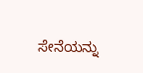ಸೇನೆಯನ್ನು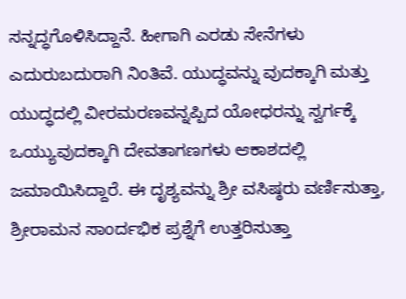ಸನ್ನದ್ಧಗೊಳಿಸಿದ್ದಾನೆ. ಹೀಗಾಗಿ ಎರಡು ಸೇನೆಗಳು ಎದುರುಬದುರಾಗಿ ನಿಂತಿವೆ. ಯುದ್ಧವನ್ನು ವುದಕ್ಕಾಗಿ ಮತ್ತು ಯುದ್ಧದಲ್ಲಿ ವೀರಮರಣವನ್ನಪ್ಪಿದ ಯೋಧರನ್ನು ಸ್ವರ್ಗಕ್ಕೆ ಒಯ್ಯುವುದಕ್ಕಾಗಿ ದೇವತಾಗಣಗಳು ಆಕಾಶದಲ್ಲಿ ಜಮಾಯಿಸಿದ್ದಾರೆ. ಈ ದೃಶ್ಯವನ್ನು ಶ್ರೀ ವಸಿಷ್ಠರು ವರ್ಣಿಸುತ್ತಾ, ಶ್ರೀರಾಮನ ಸಾಂರ್ದಭಿಕ ಪ್ರಶ್ನೆಗೆ ಉತ್ತರಿಸುತ್ತಾ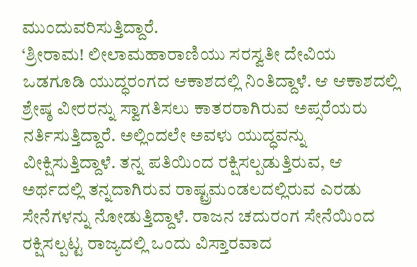ಮುಂದುವರಿಸುತ್ತಿದ್ದಾರೆ.
‘ಶ್ರೀರಾಮ! ಲೀಲಾಮಹಾರಾಣಿಯು ಸರಸ್ವತೀ ದೇವಿಯ ಒಡಗೂಡಿ ಯುದ್ಧರಂಗದ ಆಕಾಶದಲ್ಲಿ ನಿಂತಿದ್ದಾಳೆ. ಆ ಆಕಾಶದಲ್ಲಿ ಶ್ರೇಷ್ಠ ವೀರರನ್ನು ಸ್ವಾಗತಿಸಲು ಕಾತರರಾಗಿರುವ ಅಪ್ಸರೆಯರು ನರ್ತಿಸುತ್ತಿದ್ದಾರೆ. ಅಲ್ಲಿಂದಲೇ ಅವಳು ಯುದ್ಧವನ್ನು ವೀಕ್ಷಿಸುತ್ತಿದ್ದಾಳೆ. ತನ್ನ ಪತಿಯಿಂದ ರಕ್ಷಿಸಲ್ಪಡುತ್ತಿರುವ, ಆ ಅರ್ಥದಲ್ಲಿ ತನ್ನದಾಗಿರುವ ರಾಷ್ಟ್ರಮಂಡಲದಲ್ಲಿರುವ ಎರಡು ಸೇನೆಗಳನ್ನು ನೋಡುತ್ತಿದ್ದಾಳೆ. ರಾಜನ ಚದುರಂಗ ಸೇನೆಯಿಂದ ರಕ್ಷಿಸಲ್ಪಟ್ಟ ರಾಜ್ಯದಲ್ಲಿ ಒಂದು ವಿಸ್ತಾರವಾದ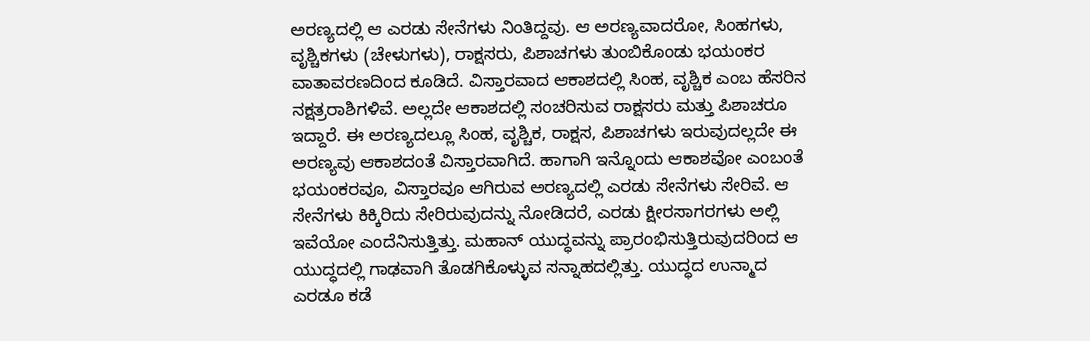ಅರಣ್ಯದಲ್ಲಿ ಆ ಎರಡು ಸೇನೆಗಳು ನಿಂತಿದ್ದವು. ಆ ಅರಣ್ಯವಾದರೋ, ಸಿಂಹಗಳು, ವೃಶ್ಚಿಕಗಳು (ಚೇಳುಗಳು), ರಾಕ್ಷಸರು, ಪಿಶಾಚಗಳು ತುಂಬಿಕೊಂಡು ಭಯಂಕರ ವಾತಾವರಣದಿಂದ ಕೂಡಿದೆ. ವಿಸ್ತಾರವಾದ ಆಕಾಶದಲ್ಲಿ ಸಿಂಹ, ವೃಶ್ಚಿಕ ಎಂಬ ಹೆಸರಿನ ನಕ್ಷತ್ರರಾಶಿಗಳಿವೆ. ಅಲ್ಲದೇ ಆಕಾಶದಲ್ಲಿ ಸಂಚರಿಸುವ ರಾಕ್ಷಸರು ಮತ್ತು ಪಿಶಾಚರೂ ಇದ್ದಾರೆ. ಈ ಅರಣ್ಯದಲ್ಲೂ ಸಿಂಹ, ವೃಶ್ಚಿಕ, ರಾಕ್ಷಸ, ಪಿಶಾಚಗಳು ಇರುವುದಲ್ಲದೇ ಈ ಅರಣ್ಯವು ಆಕಾಶದಂತೆ ವಿಸ್ತಾರವಾಗಿದೆ. ಹಾಗಾಗಿ ಇನ್ನೊಂದು ಆಕಾಶವೋ ಎಂಬಂತೆ ಭಯಂಕರವೂ, ವಿಸ್ತಾರವೂ ಆಗಿರುವ ಅರಣ್ಯದಲ್ಲಿ ಎರಡು ಸೇನೆಗಳು ಸೇರಿವೆ. ಆ ಸೇನೆಗಳು ಕಿಕ್ಕಿರಿದು ಸೇರಿರುವುದನ್ನು ನೋಡಿದರೆ, ಎರಡು ಕ್ಷೀರಸಾಗರಗಳು ಅಲ್ಲಿ ಇವೆಯೋ ಎಂದೆನಿಸುತ್ತಿತ್ತು. ಮಹಾನ್ ಯುದ್ಧವನ್ನು ಪ್ರಾರಂಭಿಸುತ್ತಿರುವುದರಿಂದ ಆ ಯುದ್ಧದಲ್ಲಿ ಗಾಢವಾಗಿ ತೊಡಗಿಕೊಳ್ಳುವ ಸನ್ನಾಹದಲ್ಲಿತ್ತು. ಯುದ್ಧದ ಉನ್ಮಾದ ಎರಡೂ ಕಡೆ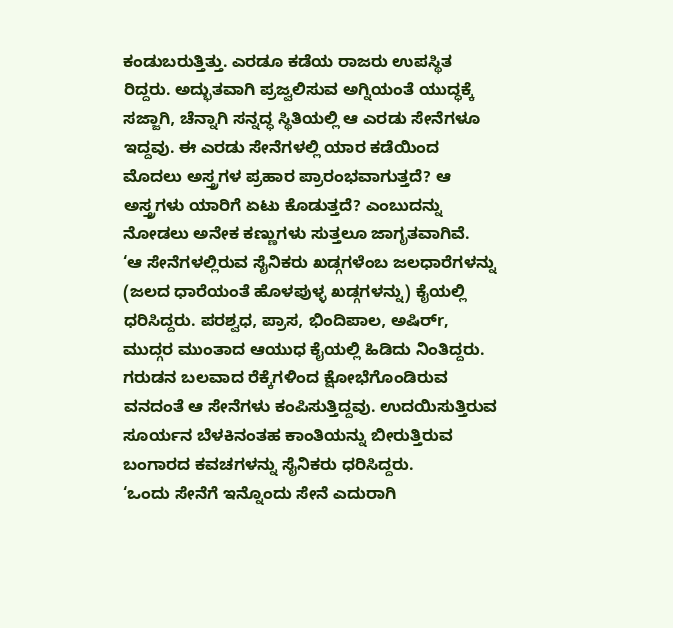ಕಂಡುಬರುತ್ತಿತ್ತು. ಎರಡೂ ಕಡೆಯ ರಾಜರು ಉಪಸ್ಥಿತ ರಿದ್ದರು. ಅದ್ಭುತವಾಗಿ ಪ್ರಜ್ವಲಿಸುವ ಅಗ್ನಿಯಂತೆ ಯುದ್ಧಕ್ಕೆ ಸಜ್ಜಾಗಿ, ಚೆನ್ನಾಗಿ ಸನ್ನದ್ಧ ಸ್ಥಿತಿಯಲ್ಲಿ ಆ ಎರಡು ಸೇನೆಗಳೂ ಇದ್ದವು. ಈ ಎರಡು ಸೇನೆಗಳಲ್ಲಿ ಯಾರ ಕಡೆಯಿಂದ ಮೊದಲು ಅಸ್ತ್ರಗಳ ಪ್ರಹಾರ ಪ್ರಾರಂಭವಾಗುತ್ತದೆ? ಆ ಅಸ್ತ್ರಗಳು ಯಾರಿಗೆ ಏಟು ಕೊಡುತ್ತದೆ? ಎಂಬುದನ್ನು ನೋಡಲು ಅನೇಕ ಕಣ್ಣುಗಳು ಸುತ್ತಲೂ ಜಾಗೃತವಾಗಿವೆ.
‘ಆ ಸೇನೆಗಳಲ್ಲಿರುವ ಸೈನಿಕರು ಖಡ್ಗಗಳೆಂಬ ಜಲಧಾರೆಗಳನ್ನು (ಜಲದ ಧಾರೆಯಂತೆ ಹೊಳಪುಳ್ಳ ಖಡ್ಗಗಳನ್ನು) ಕೈಯಲ್ಲಿ ಧರಿಸಿದ್ದರು. ಪರಶ್ವಧ, ಪ್ರಾಸ, ಭಿಂದಿಪಾಲ, ಅಷಿರ್r, ಮುದ್ಗರ ಮುಂತಾದ ಆಯುಧ ಕೈಯಲ್ಲಿ ಹಿಡಿದು ನಿಂತಿದ್ದರು. ಗರುಡನ ಬಲವಾದ ರೆಕ್ಕೆಗಳಿಂದ ಕ್ಷೋಭೆಗೊಂಡಿರುವ ವನದಂತೆ ಆ ಸೇನೆಗಳು ಕಂಪಿಸುತ್ತಿದ್ದವು. ಉದಯಿಸುತ್ತಿರುವ ಸೂರ್ಯನ ಬೆಳಕಿನಂತಹ ಕಾಂತಿಯನ್ನು ಬೀರುತ್ತಿರುವ ಬಂಗಾರದ ಕವಚಗಳನ್ನು ಸೈನಿಕರು ಧರಿಸಿದ್ದರು.
‘ಒಂದು ಸೇನೆಗೆ ಇನ್ನೊಂದು ಸೇನೆ ಎದುರಾಗಿ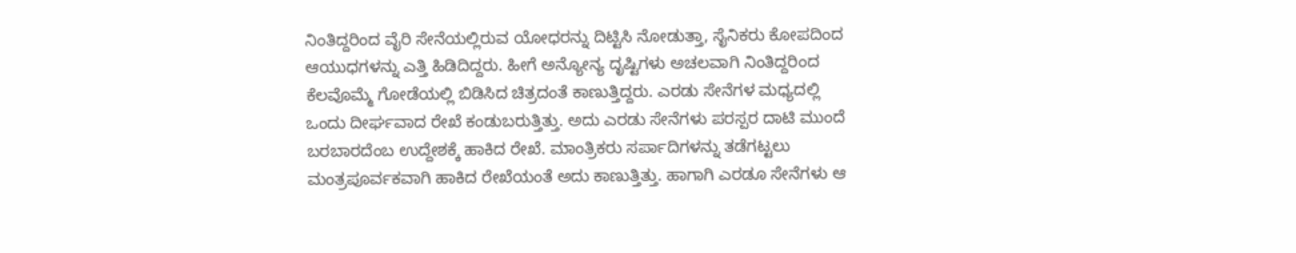ನಿಂತಿದ್ದರಿಂದ ವೈರಿ ಸೇನೆಯಲ್ಲಿರುವ ಯೋಧರನ್ನು ದಿಟ್ಟಿಸಿ ನೋಡುತ್ತಾ, ಸೈನಿಕರು ಕೋಪದಿಂದ ಆಯುಧಗಳನ್ನು ಎತ್ತಿ ಹಿಡಿದಿದ್ದರು. ಹೀಗೆ ಅನ್ಯೋನ್ಯ ದೃಷ್ಟಿಗಳು ಅಚಲವಾಗಿ ನಿಂತಿದ್ದರಿಂದ ಕೆಲವೊಮ್ಮೆ ಗೋಡೆಯಲ್ಲಿ ಬಿಡಿಸಿದ ಚಿತ್ರದಂತೆ ಕಾಣುತ್ತಿದ್ದರು. ಎರಡು ಸೇನೆಗಳ ಮಧ್ಯದಲ್ಲಿ ಒಂದು ದೀರ್ಘವಾದ ರೇಖೆ ಕಂಡುಬರುತ್ತಿತ್ತು. ಅದು ಎರಡು ಸೇನೆಗಳು ಪರಸ್ಪರ ದಾಟಿ ಮುಂದೆ ಬರಬಾರದೆಂಬ ಉದ್ದೇಶಕ್ಕೆ ಹಾಕಿದ ರೇಖೆ. ಮಾಂತ್ರಿಕರು ಸರ್ಪಾದಿಗಳನ್ನು ತಡೆಗಟ್ಟಲು ಮಂತ್ರಪೂರ್ವಕವಾಗಿ ಹಾಕಿದ ರೇಖೆಯಂತೆ ಅದು ಕಾಣುತ್ತಿತ್ತು. ಹಾಗಾಗಿ ಎರಡೂ ಸೇನೆಗಳು ಆ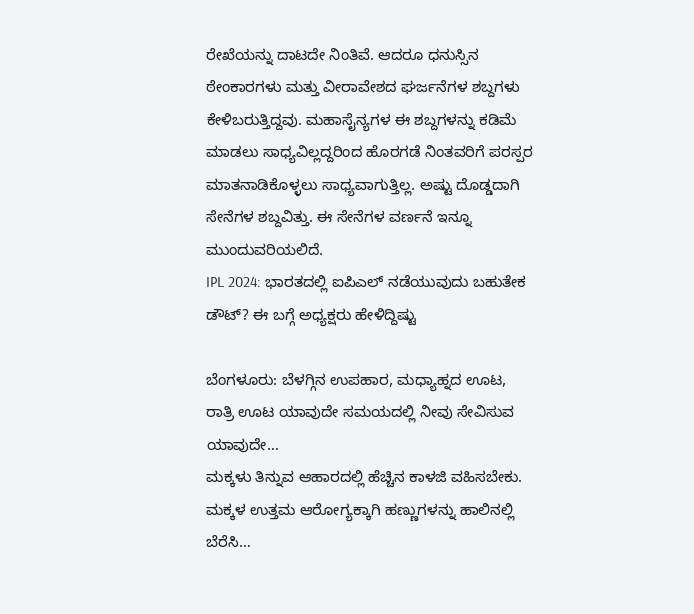ರೇಖೆಯನ್ನು ದಾಟದೇ ನಿಂತಿವೆ. ಆದರೂ ಧನುಸ್ಸಿನ ಠೇಂಕಾರಗಳು ಮತ್ತು ವೀರಾವೇಶದ ಘರ್ಜನೆಗಳ ಶಬ್ದಗಳು ಕೇಳಿಬರುತ್ತಿದ್ದವು. ಮಹಾಸೈನ್ಯಗಳ ಈ ಶಬ್ದಗಳನ್ನು ಕಡಿಮೆ ಮಾಡಲು ಸಾಧ್ಯವಿಲ್ಲದ್ದರಿಂದ ಹೊರಗಡೆ ನಿಂತವರಿಗೆ ಪರಸ್ಪರ ಮಾತನಾಡಿಕೊಳ್ಳಲು ಸಾಧ್ಯವಾಗುತ್ತಿಲ್ಲ. ಅಷ್ಟು ದೊಡ್ಡದಾಗಿ ಸೇನೆಗಳ ಶಬ್ದವಿತ್ತು. ಈ ಸೇನೆಗಳ ವರ್ಣನೆ ಇನ್ನೂ ಮುಂದುವರಿಯಲಿದೆ.
IPL 2024: ಭಾರತದಲ್ಲಿ ಐಪಿಎಲ್ ನಡೆಯುವುದು ಬಹುತೇಕ ಡೌಟ್? ಈ ಬಗ್ಗೆ ಅಧ್ಯಕ್ಷರು ಹೇಳಿದ್ದಿಷ್ಟು

ಬೆಂಗಳೂರು: ಬೆಳಗ್ಗಿನ ಉಪಹಾರ, ಮಧ್ಯಾಹ್ನದ ಊಟ, ರಾತ್ರಿ ಊಟ ಯಾವುದೇ ಸಮಯದಲ್ಲಿ ನೀವು ಸೇವಿಸುವ ಯಾವುದೇ…
ಮಕ್ಕಳು ತಿನ್ನುವ ಆಹಾರದಲ್ಲಿ ಹೆಚ್ಚಿನ ಕಾಳಜಿ ವಹಿಸಬೇಕು. ಮಕ್ಕಳ ಉತ್ತಮ ಆರೋಗ್ಯಕ್ಕಾಗಿ ಹಣ್ಣುಗಳನ್ನು ಹಾಲಿನಲ್ಲಿ ಬೆರೆಸಿ…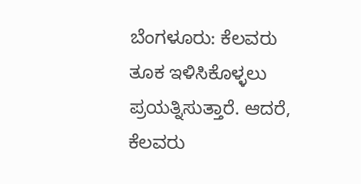ಬೆಂಗಳೂರು: ಕೆಲವರು ತೂಕ ಇಳಿಸಿಕೊಳ್ಳಲು ಪ್ರಯತ್ನಿಸುತ್ತಾರೆ. ಆದರೆ, ಕೆಲವರು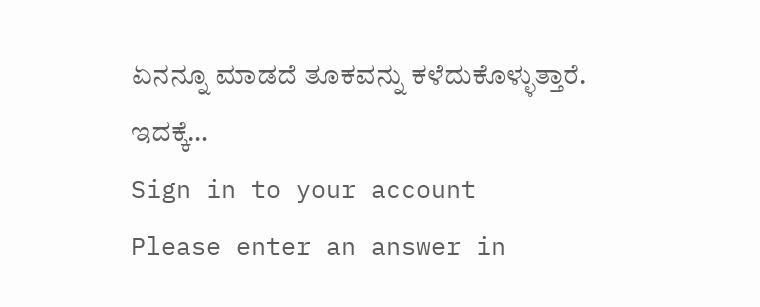ಏನನ್ನೂ ಮಾಡದೆ ತೂಕವನ್ನು ಕಳೆದುಕೊಳ್ಳುತ್ತಾರೆ. ಇದಕ್ಕೆ…
Sign in to your account
Please enter an answer in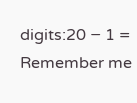digits:20 − 1 =
Remember me